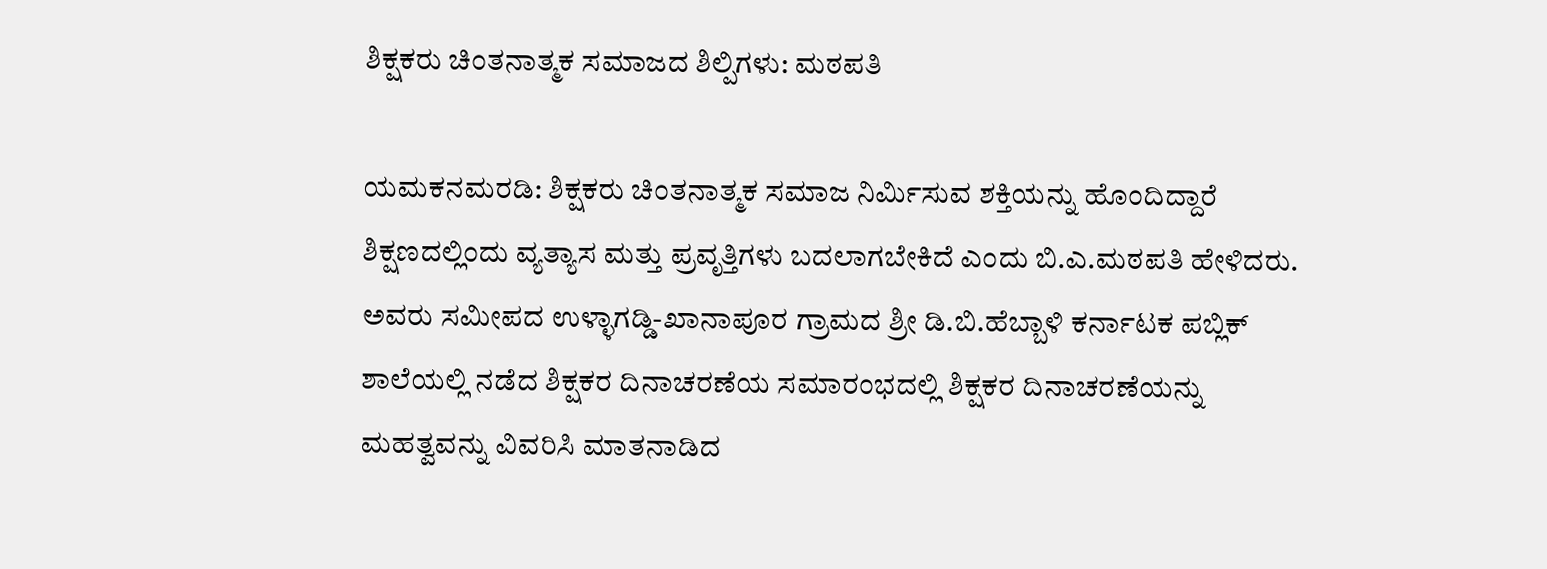ಶಿಕ್ಷಕರು ಚಿಂತನಾತ್ಮಕ ಸಮಾಜದ ಶಿಲ್ಪಿಗಳು: ಮಠಪತಿ

ಯಮಕನಮರಡಿ: ಶಿಕ್ಷಕರು ಚಿಂತನಾತ್ಮಕ ಸಮಾಜ ನಿರ್ಮಿಸುವ ಶಕ್ತಿಯನ್ನು ಹೊಂದಿದ್ದಾರೆ ಶಿಕ್ಷಣದಲ್ಲಿಂದು ವ್ಯತ್ಯಾಸ ಮತ್ತು ಪ್ರವೃತ್ತಿಗಳು ಬದಲಾಗಬೇಕಿದೆ ಎಂದು ಬಿ.ಎ.ಮಠಪತಿ ಹೇಳಿದರು. ಅವರು ಸಮೀಪದ ಉಳ್ಳಾಗಡ್ಡಿ-ಖಾನಾಪೂರ ಗ್ರಾಮದ ಶ್ರೀ ಡಿ.ಬಿ.ಹೆಬ್ಬಾಳಿ ಕರ್ನಾಟಕ ಪಬ್ಲಿಕ್ ಶಾಲೆಯಲ್ಲಿ ನಡೆದ ಶಿಕ್ಷಕರ ದಿನಾಚರಣೆಯ ಸಮಾರಂಭದಲ್ಲಿ ಶಿಕ್ಷಕರ ದಿನಾಚರಣೆಯನ್ನು ಮಹತ್ವವನ್ನು ವಿವರಿಸಿ ಮಾತನಾಡಿದ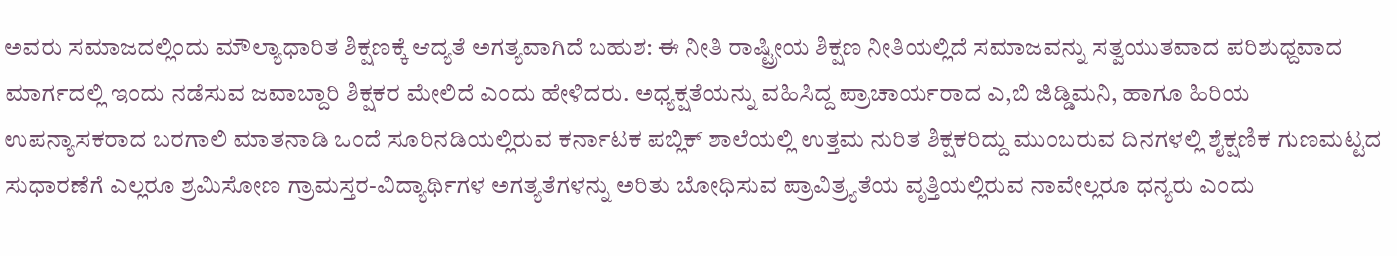ಅವರು ಸಮಾಜದಲ್ಲಿಂದು ಮೌಲ್ಯಾಧಾರಿತ ಶಿಕ್ಷಣಕ್ಕೆ ಆದ್ಯತೆ ಅಗತ್ಯವಾಗಿದೆ ಬಹುಶ: ಈ ನೀತಿ ರಾಷ್ಟ್ರೀಯ ಶಿಕ್ಷಣ ನೀತಿಯಲ್ಲಿದೆ ಸಮಾಜವನ್ನು ಸತ್ವಯುತವಾದ ಪರಿಶುಧ್ದವಾದ ಮಾರ್ಗದಲ್ಲಿ ಇಂದು ನಡೆಸುವ ಜವಾಬ್ದಾರಿ ಶಿಕ್ಷಕರ ಮೇಲಿದೆ ಎಂದು ಹೇಳಿದರು. ಅಧ್ಯಕ್ಷತೆಯನ್ನು ವಹಿಸಿದ್ದ ಪ್ರಾಚಾರ್ಯರಾದ ಎ,ಬಿ ಜಿಡ್ಡಿಮನಿ, ಹಾಗೂ ಹಿರಿಯ ಉಪನ್ಯಾಸಕರಾದ ಬರಗಾಲಿ ಮಾತನಾಡಿ ಒಂದೆ ಸೂರಿನಡಿಯಲ್ಲಿರುವ ಕರ್ನಾಟಕ ಪಬ್ಲಿಕ್ ಶಾಲೆಯಲ್ಲಿ ಉತ್ತಮ ನುರಿತ ಶಿಕ್ಷಕರಿದ್ದು ಮುಂಬರುವ ದಿನಗಳಲ್ಲಿ ಶೈಕ್ಷಣಿಕ ಗುಣಮಟ್ಟದ ಸುಧಾರಣೆಗೆ ಎಲ್ಲರೂ ಶ್ರಮಿಸೋಣ ಗ್ರಾಮಸ್ತರ-ವಿದ್ಯಾರ್ಥಿಗಳ ಅಗತ್ಯತೆಗಳನ್ನು ಅರಿತು ಬೋಧಿಸುವ ಪ್ರಾವಿತ್ರ್ಯತೆಯ ವೃತ್ತಿಯಲ್ಲಿರುವ ನಾವೇಲ್ಲರೂ ಧನ್ಯರು ಎಂದು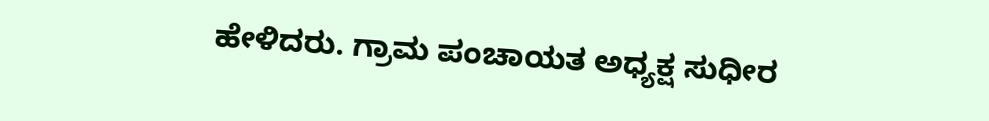ಹೇಳಿದರು. ಗ್ರಾಮ ಪಂಚಾಯತ ಅಧ್ಯಕ್ಷ ಸುಧೀರ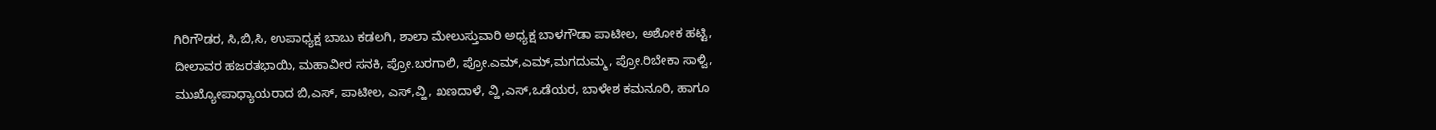ಗಿರಿಗೌಡರ, ಸಿ,ಬಿ,ಸಿ, ಉಪಾಧ್ಯಕ್ಷ ಬಾಬು ಕಡಲಗಿ, ಶಾಲಾ ಮೇಲುಸ್ತುವಾರಿ ಅಧ್ಯಕ್ಷ ಬಾಳಗೌಡಾ ಪಾಟೀಲ, ಅಶೋಕ ಹಟ್ಟಿ, ದೀಲಾವರ ಹಜರತಭಾಯಿ, ಮಹಾವೀರ ಸನಕಿ, ಪ್ರೋ.ಬರಗಾಲಿ, ಪ್ರೋ.ಎಮ್,ಎಮ್,ಮಗದುಮ್ಮ, ಪ್ರೋ.ರಿಬೇಕಾ ಸಾಳ್ವಿ, ಮುಖ್ಯೋಪಾಧ್ಯಾಯರಾದ ಬಿ,ಎಸ್, ಪಾಟೀಲ, ಎಸ್,ವ್ಹಿ, ಖಣದಾಳೆ, ವ್ಹಿ,ಎಸ್,ಒಡೆಯರ, ಬಾಳೇಶ ಕಮನೂರಿ, ಹಾಗೂ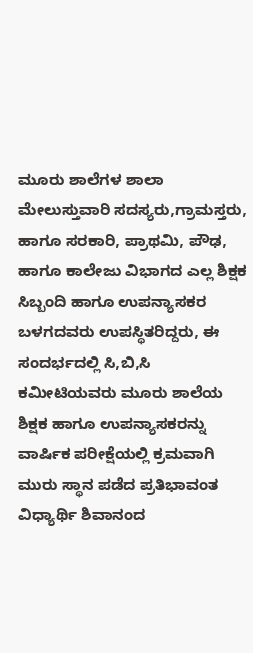ಮೂರು ಶಾಲೆಗಳ ಶಾಲಾ ಮೇಲುಸ್ತುವಾರಿ ಸದಸ್ಯರು,ಗ್ರಾಮಸ್ತರು, ಹಾಗೂ ಸರಕಾರಿ, ಪ್ರಾಥಮಿ, ಪೌಢ, ಹಾಗೂ ಕಾಲೇಜು ವಿಭಾಗದ ಎಲ್ಲ ಶಿಕ್ಷಕ ಸಿಬ್ಬಂದಿ ಹಾಗೂ ಉಪನ್ಯಾಸಕರ ಬಳಗದವರು ಉಪಸ್ಥಿತರಿದ್ದರು, ಈ ಸಂದರ್ಭದಲ್ಲಿ ಸಿ,ಬಿ,ಸಿ ಕಮೀಟಿಯವರು ಮೂರು ಶಾಲೆಯ ಶಿಕ್ಷಕ ಹಾಗೂ ಉಪನ್ಯಾಸಕರನ್ನು ವಾರ್ಷಿಕ ಪರೀಕ್ಷೆಯಲ್ಲಿ ಕ್ರಮವಾಗಿ ಮುರು ಸ್ಥಾನ ಪಡೆದ ಪ್ರತಿಭಾವಂತ ವಿಧ್ಯಾರ್ಥಿ ಶಿವಾನಂದ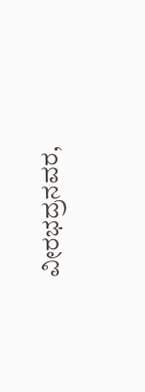ವೀರಭದ್ರನವರ,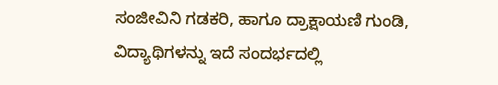ಸಂಜೀವಿನಿ ಗಡಕರಿ, ಹಾಗೂ ದ್ರಾಕ್ಷಾಯಣಿ ಗುಂಡಿ, ವಿದ್ಯಾಥಿಗಳನ್ನು ಇದೆ ಸಂದರ್ಭದಲ್ಲಿ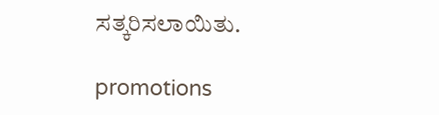ಸತ್ಕರಿಸಲಾಯಿತು.

promotions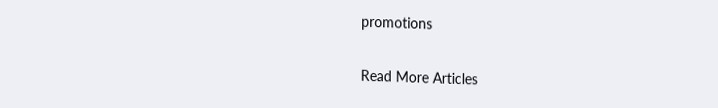promotions

Read More Articles